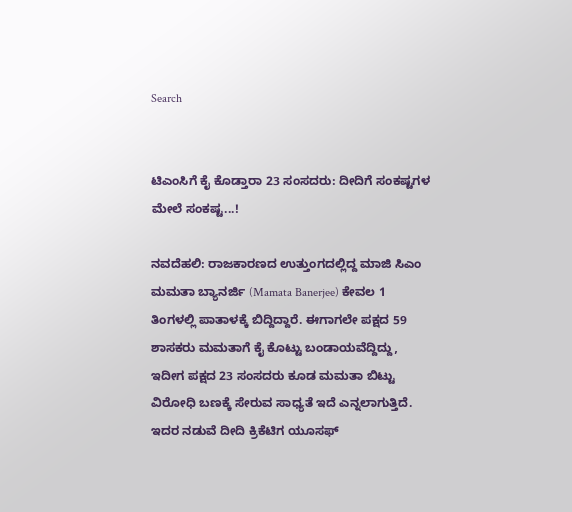Search


ಟಿಎಂಸಿಗೆ ಕೈ ಕೊಡ್ತಾರಾ 23 ಸಂಸದರು: ದೀದಿಗೆ ಸಂಕಷ್ಟಗಳ ಮೇಲೆ ಸಂಕಷ್ಟ...!

ನವದೆಹಲಿ: ರಾಜಕಾರಣದ ಉತ್ತುಂಗದಲ್ಲಿದ್ದ ಮಾಜಿ ಸಿಎಂ ಮಮತಾ ಬ್ಯಾನರ್ಜಿ (Mamata Banerjee) ಕೇವಲ 1 ತಿಂಗಳಲ್ಲಿ ಪಾತಾಳಕ್ಕೆ ಬಿದ್ದಿದ್ದಾರೆ. ಈಗಾಗಲೇ ಪಕ್ಷದ 59 ಶಾಸಕರು ಮಮತಾಗೆ ಕೈ ಕೊಟ್ಟು ಬಂಡಾಯವೆದ್ದಿದ್ದು, ಇದೀಗ ಪಕ್ಷದ 23 ಸಂಸದರು ಕೂಡ ಮಮತಾ ಬಿಟ್ಟು ವಿರೋಧಿ ಬಣಕ್ಕೆ ಸೇರುವ ಸಾಧ್ಯತೆ ಇದೆ ಎನ್ನಲಾಗುತ್ತಿದೆ. ಇದರ ನಡುವೆ ದೀದಿ ಕ್ರಿಕೆಟಿಗ ಯೂಸಫ್‌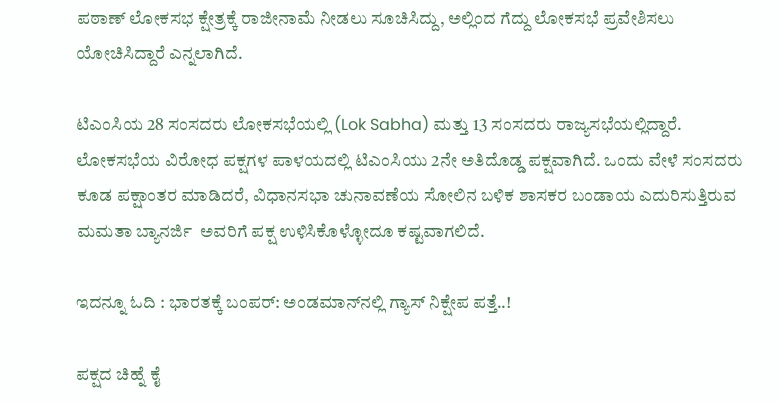ಪಠಾಣ್‌ ಲೋಕಸಭ ಕ್ಷೇತ್ರಕ್ಕೆ ರಾಜೀನಾಮೆ ನೀಡಲು ಸೂಚಿಸಿದ್ದು, ಅಲ್ಲಿಂದ ಗೆದ್ದು ಲೋಕಸಭೆ ಪ್ರವೇಶಿಸಲು ಯೋಚಿಸಿದ್ದಾರೆ ಎನ್ನಲಾಗಿದೆ.

ಟಿಎಂಸಿಯ 28 ಸಂಸದರು ಲೋಕಸಭೆಯಲ್ಲಿ (Lok Sabha) ಮತ್ತು 13 ಸಂಸದರು ರಾಜ್ಯಸಭೆಯಲ್ಲಿದ್ದಾರೆ. ಲೋಕಸಭೆಯ ವಿರೋಧ ಪಕ್ಷಗಳ ಪಾಳಯದಲ್ಲಿ ಟಿಎಂಸಿಯು 2ನೇ ಅತಿದೊಡ್ಡ ಪಕ್ಷವಾಗಿದೆ. ಒಂದು ವೇಳೆ ಸಂಸದರು ಕೂಡ ಪಕ್ಷಾಂತರ ಮಾಡಿದರೆ, ವಿಧಾನಸಭಾ ಚುನಾವಣೆಯ ಸೋಲಿನ ಬಳಿಕ ಶಾಸಕರ ಬಂಡಾಯ ಎದುರಿಸುತ್ತಿರುವ ಮಮತಾ ಬ್ಯಾನರ್ಜಿ  ಅವರಿಗೆ ಪಕ್ಷ ಉಳಿಸಿಕೊಳ್ಳೋದೂ ಕಷ್ಟವಾಗಲಿದೆ.

ಇದನ್ನೂ ಓದಿ : ಭಾರತಕ್ಕೆ ಬಂಪರ್‌: ಅಂಡಮಾನ್‌ನಲ್ಲಿ ಗ್ಯಾಸ್‌ ನಿಕ್ಷೇಪ ಪತ್ತೆ..!

ಪಕ್ಷದ ಚಿಹ್ನೆ ಕೈ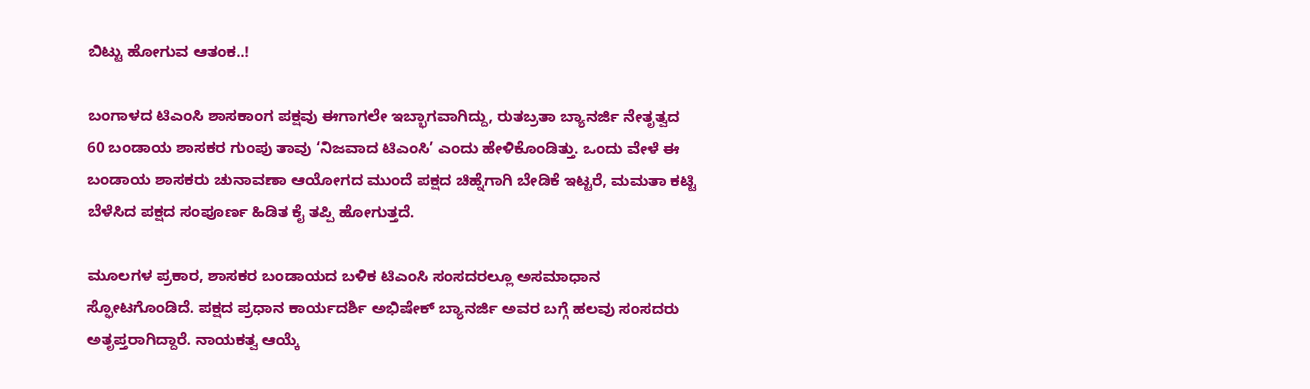ಬಿಟ್ಟು ಹೋಗುವ ಆತಂಕ..!

ಬಂಗಾಳದ ಟಿಎಂಸಿ ಶಾಸಕಾಂಗ ಪಕ್ಷವು ಈಗಾಗಲೇ ಇಬ್ಭಾಗವಾಗಿದ್ದು, ರುತಬ್ರತಾ ಬ್ಯಾನರ್ಜಿ ನೇತೃತ್ವದ 60 ಬಂಡಾಯ ಶಾಸಕರ ಗುಂಪು ತಾವು ‘ನಿಜವಾದ ಟಿಎಂಸಿ’ ಎಂದು ಹೇಳಿಕೊಂಡಿತ್ತು. ಒಂದು ವೇಳೆ ಈ ಬಂಡಾಯ ಶಾಸಕರು ಚುನಾವಣಾ ಆಯೋಗದ ಮುಂದೆ ಪಕ್ಷದ ಚಿಹ್ನೆಗಾಗಿ ಬೇಡಿಕೆ ಇಟ್ಟರೆ, ಮಮತಾ ಕಟ್ಟಿ ಬೆಳೆಸಿದ ಪಕ್ಷದ ಸಂಪೂರ್ಣ ಹಿಡಿತ ಕೈ ತಪ್ಪಿ ಹೋಗುತ್ತದೆ.

ಮೂಲಗಳ ಪ್ರಕಾರ, ಶಾಸಕರ ಬಂಡಾಯದ ಬಳಿಕ ಟಿಎಂಸಿ ಸಂಸದರಲ್ಲೂ ಅಸಮಾಧಾನ ಸ್ಫೋಟಗೊಂಡಿದೆ. ಪಕ್ಷದ ಪ್ರಧಾನ ಕಾರ್ಯದರ್ಶಿ ಅಭಿಷೇಕ್‌ ಬ್ಯಾನರ್ಜಿ ಅವರ ಬಗ್ಗೆ ಹಲವು ಸಂಸದರು ಅತೃಪ್ತರಾಗಿದ್ದಾರೆ. ನಾಯಕತ್ವ ಆಯ್ಕೆ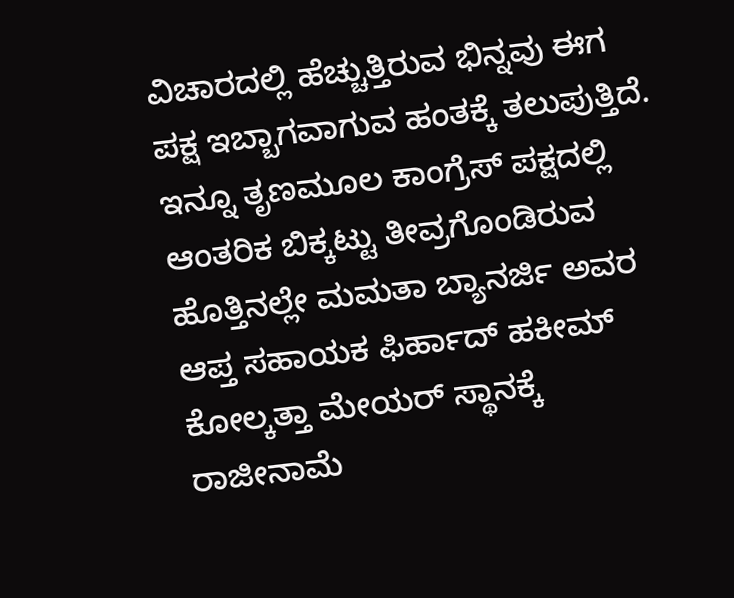ವಿಚಾರದಲ್ಲಿ ಹೆಚ್ಚುತ್ತಿರುವ ಭಿನ್ನವು ಈಗ ಪಕ್ಷ ಇಬ್ಬಾಗವಾಗುವ ಹಂತಕ್ಕೆ ತಲುಪುತ್ತಿದೆ. ಇನ್ನೂ ತೃಣಮೂಲ ಕಾಂಗ್ರೆಸ್‌ ಪಕ್ಷದಲ್ಲಿ ಆಂತರಿಕ ಬಿಕ್ಕಟ್ಟು ತೀವ್ರಗೊಂಡಿರುವ ಹೊತ್ತಿನಲ್ಲೇ ಮಮತಾ ಬ್ಯಾನರ್ಜಿ ಅವರ ಆಪ್ತ ಸಹಾಯಕ ಫಿರ್ಹಾದ್ ಹಕೀಮ್ ಕೋಲ್ಕತ್ತಾ ಮೇಯರ್ ಸ್ಥಾನಕ್ಕೆ ರಾಜೀನಾಮೆ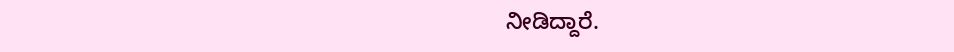ನೀಡಿದ್ದಾರೆ.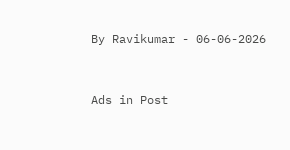By Ravikumar - 06-06-2026


Ads in Post